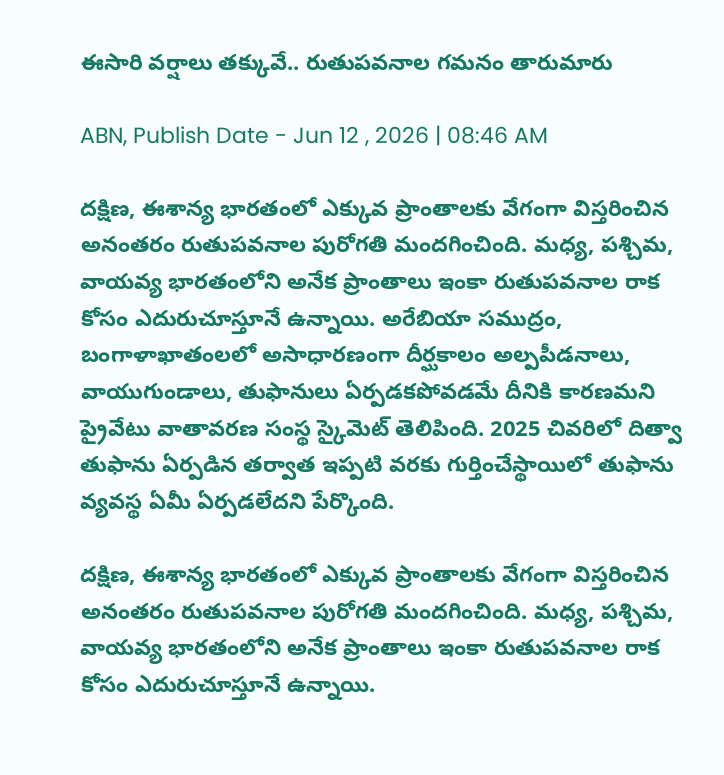ఈసారి వర్షాలు తక్కువే.. రుతుపవనాల గమనం తారుమారు

ABN, Publish Date - Jun 12 , 2026 | 08:46 AM

దక్షిణ, ఈశాన్య భారతంలో ఎక్కువ ప్రాంతాలకు వేగంగా విస్తరించిన అనంతరం రుతుపవనాల పురోగతి మందగించింది. మధ్య, పశ్చిమ, వాయవ్య భారతంలోని అనేక ప్రాంతాలు ఇంకా రుతుపవనాల రాక కోసం ఎదురుచూస్తూనే ఉన్నాయి. అరేబియా సముద్రం, బంగాళాఖాతంలలో అసాధారణంగా దీర్ఘకాలం అల్పపీడనాలు, వాయుగుండాలు, తుఫానులు ఏర్పడకపోవడమే దీనికి కారణమని ప్రైవేటు వాతావరణ సంస్థ స్కైమెట్‌ తెలిపింది. 2025 చివరిలో దిత్వా తుఫాను ఏర్పడిన తర్వాత ఇప్పటి వరకు గుర్తించేస్థాయిలో తుఫాను వ్యవస్థ ఏమీ ఏర్పడలేదని పేర్కొంది.

దక్షిణ, ఈశాన్య భారతంలో ఎక్కువ ప్రాంతాలకు వేగంగా విస్తరించిన అనంతరం రుతుపవనాల పురోగతి మందగించింది. మధ్య, పశ్చిమ, వాయవ్య భారతంలోని అనేక ప్రాంతాలు ఇంకా రుతుపవనాల రాక కోసం ఎదురుచూస్తూనే ఉన్నాయి.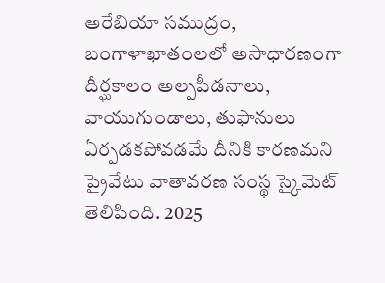అరేబియా సముద్రం, బంగాళాఖాతంలలో అసాధారణంగా దీర్ఘకాలం అల్పపీడనాలు, వాయుగుండాలు, తుఫానులు ఏర్పడకపోవడమే దీనికి కారణమని ప్రైవేటు వాతావరణ సంస్థ స్కైమెట్‌ తెలిపింది. 2025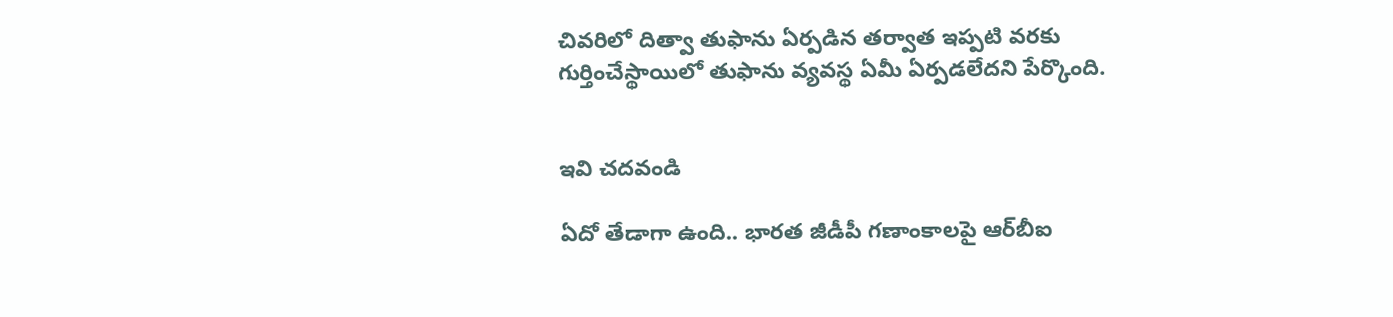చివరిలో దిత్వా తుఫాను ఏర్పడిన తర్వాత ఇప్పటి వరకు గుర్తించేస్థాయిలో తుఫాను వ్యవస్థ ఏమీ ఏర్పడలేదని పేర్కొంది.


ఇవి చదవండి

ఏదో తేడాగా ఉంది.. భారత జీడీపీ గణాంకాలపై ఆర్‌బీఐ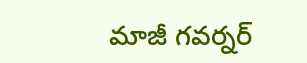మాజీ గవర్నర్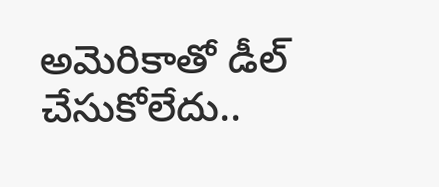అమెరికాతో డీల్ చేసుకోలేదు..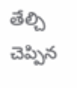తేల్చి చెప్పిన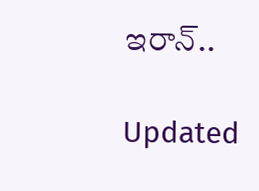ఇరాన్..

Updated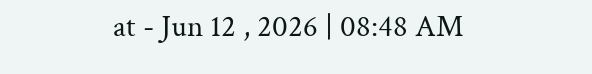at - Jun 12 , 2026 | 08:48 AM